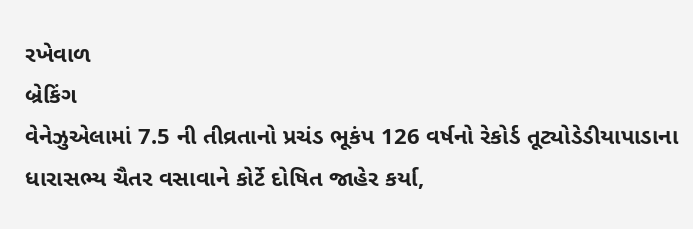રખેવાળ
બ્રેકિંગ
વેનેઝુએલામાં 7.5 ની તીવ્રતાનો પ્રચંડ ભૂકંપ 126 વર્ષનો રેકોર્ડ તૂટ્યોડેડીયાપાડાના ધારાસભ્ય ચૈતર વસાવાને કોર્ટે દોષિત જાહેર કર્યા,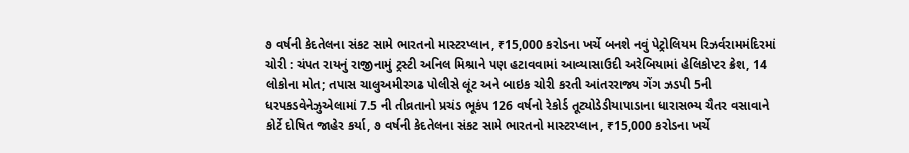૭ વર્ષની કેદતેલના સંકટ સામે ભારતનો માસ્ટરપ્લાન, ₹15,000 કરોડના ખર્ચે બનશે નવું પેટ્રોલિયમ રિઝર્વરામમંદિરમાં ચોરી : ચંપત રાયનું રાજીનામું ટ્રસ્ટી અનિલ મિશ્રાને પણ હટાવવામાં આવ્યાસાઉદી અરેબિયામાં હેલિકોપ્ટર ક્રેશ, 14 લોકોના મોત; તપાસ ચાલુઅમીરગઢ પોલીસે લૂંટ અને બાઇક ચોરી કરતી આંતરરાજ્ય ગેંગ ઝડપી 5ની ધરપકડવેનેઝુએલામાં 7.5 ની તીવ્રતાનો પ્રચંડ ભૂકંપ 126 વર્ષનો રેકોર્ડ તૂટ્યોડેડીયાપાડાના ધારાસભ્ય ચૈતર વસાવાને કોર્ટે દોષિત જાહેર કર્યા, ૭ વર્ષની કેદતેલના સંકટ સામે ભારતનો માસ્ટરપ્લાન, ₹15,000 કરોડના ખર્ચે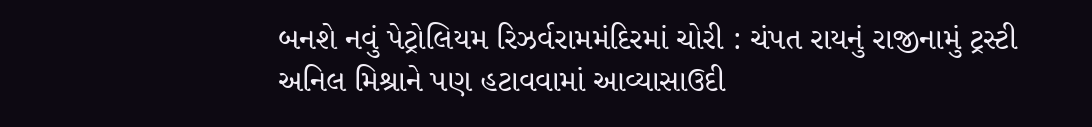બનશે નવું પેટ્રોલિયમ રિઝર્વરામમંદિરમાં ચોરી : ચંપત રાયનું રાજીનામું ટ્રસ્ટી અનિલ મિશ્રાને પણ હટાવવામાં આવ્યાસાઉદી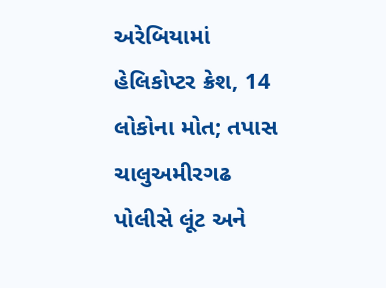અરેબિયામાં હેલિકોપ્ટર ક્રેશ, 14 લોકોના મોત; તપાસ ચાલુઅમીરગઢ પોલીસે લૂંટ અને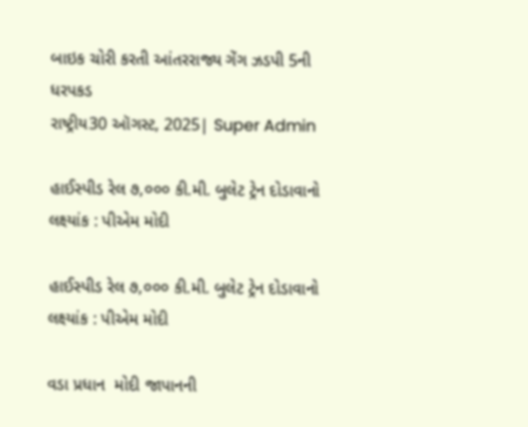બાઇક ચોરી કરતી આંતરરાજ્ય ગેંગ ઝડપી 5ની ધરપકડ
રાષ્ટ્રીય30 ઑગસ્ટ, 2025| Super Admin

હાઈસ્‍પીડ રેલ ૭,૦૦૦ કી.મી. બુલેટ ટ્રેન દોડાવાનો લક્ષ્યાંક : પીએમ મોદી

હાઈસ્‍પીડ રેલ ૭,૦૦૦ કી.મી. બુલેટ ટ્રેન દોડાવાનો લક્ષ્યાંક : પીએમ મોદી

વડા પ્રધાન  મોદી જાપાનની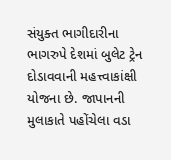સંયુક્‍ત ભાગીદારીના ભાગરુપે દેશમાં બુલેટ ટ્રેન દોડાવવાની મહત્ત્વાકાંક્ષી યોજના છે. જાપાનની મુલાકાતે પહોંચેલા વડા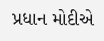પ્રધાન મોદીએ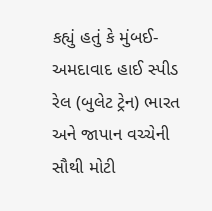કહ્યું હતું કે મુંબઈ-અમદાવાદ હાઈ સ્‍પીડ રેલ (બુલેટ ટ્રેન) ભારત અને જાપાન વચ્‍ચેની સૌથી મોટી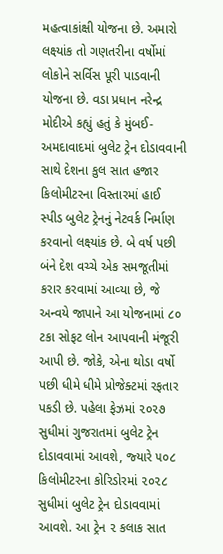મહત્‍વાકાંક્ષી યોજના છે. અમારો લક્ષ્યાંક તો ગણતરીના વર્ષોમાં લોકોને સર્વિસ પૂરી પાડવાની યોજના છે. વડા પ્રધાન નરેન્‍દ્ર મોદીએ કહ્યું હતું કે મુંબઈ-અમદાવાદમાં બુલેટ ટ્રેન દોડાવવાની સાથે દેશના કુલ સાત હજાર કિલોમીટરના વિસ્‍તારમાં હાઈ સ્‍પીડ બુલેટ ટ્રેનનું નેટવર્ક નિર્માણ કરવાનો લક્ષ્યાંક છે. બે વર્ષ પછી બંને દેશ વચ્‍ચે એક સમજૂતીમાં કરાર કરવામાં આવ્‍યા છે, જે અન્‍વયે જાપાને આ યોજનામાં ૮૦ ટકા સોફટ લોન આપવાની મંજૂરી આપી છે. જોકે, એના થોડા વર્ષો પછી ધીમે ધીમે પ્રોજેક્‍ટમાં રફતાર પકડી છે. પહેલા ફેઝમાં ૨૦૨૭ સુધીમાં ગુજરાતમાં બુલેટ ટ્રેન દોડાવવામાં આવશે, જ્‍યારે ૫૦૮ કિલોમીટરના કોરિડોરમાં ૨૦૨૮ સુધીમાં બુલેટ ટ્રેન દોડાવવામાં આવશે. આ ટ્રેન ૨ કલાક સાત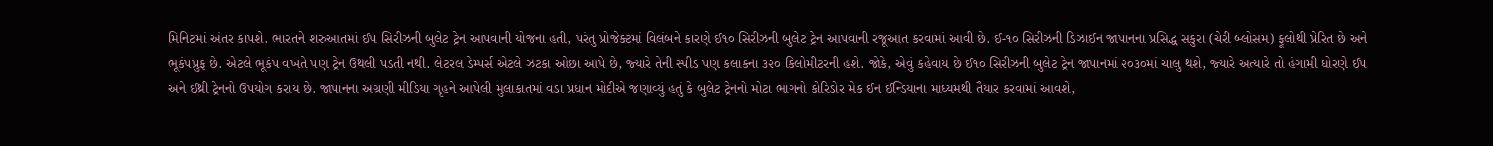મિનિટમાં અંતર કાપશે. ભારતને શરુઆતમાં ઈ૫ સિરીઝની બુલેટ ટ્રેન આપવાની યોજના હતી, પરંતુ પ્રોજેક્‍ટમાં વિલંબને કારણે ઈ૧૦ સિરીઝની બુલેટ ટ્રેન આપવાની રજૂઆત કરવામાં આવી છે. ઈ-૧૦ સિરીઝની ડિઝાઈન જાપાનના પ્રસિદ્ધ સકુરા (ચેરી બ્‍લોસમ) ફૂલોથી પ્રેરિત છે અને ભૂકંપપ્રુફ છે. એટલે ભૂકંપ વખતે પણ ટ્રેન ઉથલી પડતી નથી. લેટરલ ડેમ્‍પર્સ એટલે ઝટકા ઓછા આપે છે, જ્‍યારે તેની સ્‍પીડ પણ કલાકના ૩૨૦ કિલોમીટરની હશે. જોકે, એવું કહેવાય છે ઈ૧૦ સિરીઝની બુલેટ ટ્રેન જાપાનમાં ૨૦૩૦માં ચાલુ થશે, જ્‍યારે અત્‍યારે તો હંગામી ધોરણે ઈ૫ અને ઈથ્રી ટ્રેનનો ઉપયોગ કરાય છે. જાપાનના અગ્રણી મીડિયા ગૃહને આપેલી મુલાકાતમાં વડા પ્રધાન મોદીએ જણાવ્‍યું હતું કે બુલેટ ટ્રેનનો મોટા ભાગનો કોરિડોર મેક ઈન ઈન્‍ડિયાના માધ્‍યમથી તૈયાર કરવામાં આવશે,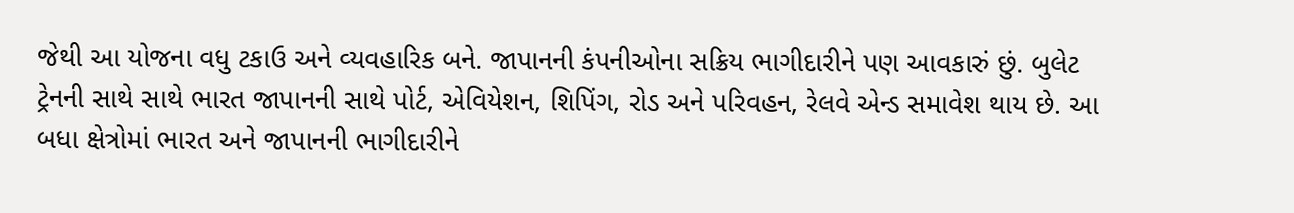જેથી આ યોજના વધુ ટકાઉ અને વ્‍યવહારિક બને. જાપાનની કંપનીઓના સક્રિય ભાગીદારીને પણ આવકારું છું. બુલેટ ટ્રેનની સાથે સાથે ભારત જાપાનની સાથે પોર્ટ, એવિયેશન, શિપિંગ, રોડ અને પરિવહન, રેલવે એન્‍ડ સમાવેશ થાય છે. આ બધા ક્ષેત્રોમાં ભારત અને જાપાનની ભાગીદારીને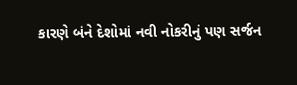કારણે બંને દેશોમાં નવી નોકરીનું પણ સર્જન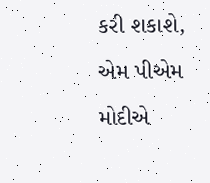કરી શકાશે, એમ પીએમ મોદીએ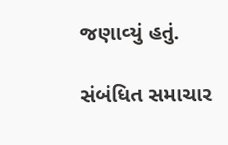જણાવ્‍યું હતું.

સંબંધિત સમાચાર